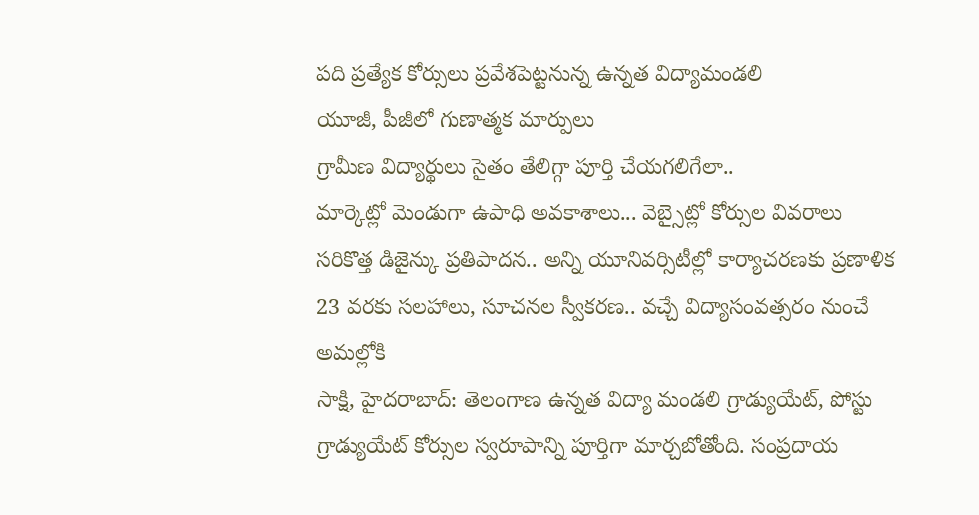పది ప్రత్యేక కోర్సులు ప్రవేశపెట్టనున్న ఉన్నత విద్యామండలి
యూజీ, పీజీలో గుణాత్మక మార్పులు
గ్రామీణ విద్యార్థులు సైతం తేలిగ్గా పూర్తి చేయగలిగేలా..
మార్కెట్లో మెండుగా ఉపాధి అవకాశాలు... వెబ్సైట్లో కోర్సుల వివరాలు
సరికొత్త డిజైన్కు ప్రతిపాదన.. అన్ని యూనివర్సిటీల్లో కార్యాచరణకు ప్రణాళిక
23 వరకు సలహాలు, సూచనల స్వీకరణ.. వచ్చే విద్యాసంవత్సరం నుంచే అమల్లోకి
సాక్షి, హైదరాబాద్: తెలంగాణ ఉన్నత విద్యా మండలి గ్రాడ్యుయేట్, పోస్టు గ్రాడ్యుయేట్ కోర్సుల స్వరూపాన్ని పూర్తిగా మార్చబోతోంది. సంప్రదాయ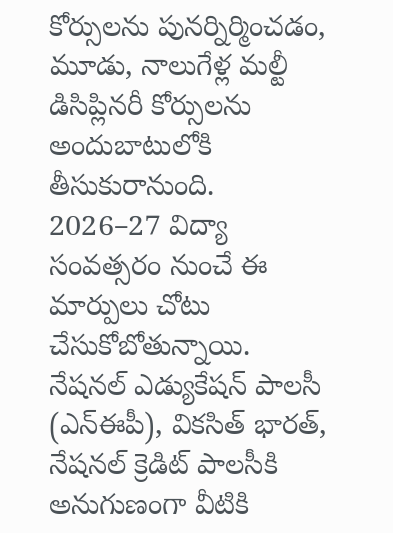కోర్సులను పునర్నిర్మించడం, మూడు, నాలుగేళ్ల మల్టీ డిసిప్లినరీ కోర్సులను అందుబాటులోకి తీసుకురానుంది. 2026–27 విద్యా సంవత్సరం నుంచే ఈ మార్పులు చోటు చేసుకోబోతున్నాయి. నేషనల్ ఎడ్యుకేషన్ పాలసీ (ఎన్ఈపీ), వికసిత్ భారత్, నేషనల్ క్రెడిట్ పాలసీకి అనుగుణంగా వీటికి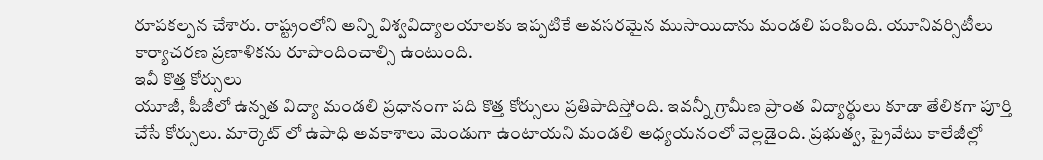రూపకల్పన చేశారు. రాష్ట్రంలోని అన్ని విశ్వవిద్యాలయాలకు ఇప్పటికే అవసరమైన ముసాయిదాను మండలి పంపింది. యూనివర్సిటీలు కార్యాచరణ ప్రణాళికను రూపొందించాల్సి ఉంటుంది.
ఇవీ కొత్త కోర్సులు
యూజీ, పీజీలో ఉన్నత విద్యా మండలి ప్రధానంగా పది కొత్త కోర్సులు ప్రతిపాదిస్తోంది. ఇవన్నీ గ్రామీణ ప్రాంత విద్యార్థులు కూడా తేలికగా పూర్తి చేసే కోర్సులు. మార్కెట్ లో ఉపాధి అవకాశాలు మెండుగా ఉంటాయని మండలి అధ్యయనంలో వెల్లడైంది. ప్రభుత్వ, ప్రైవేటు కాలేజీల్లో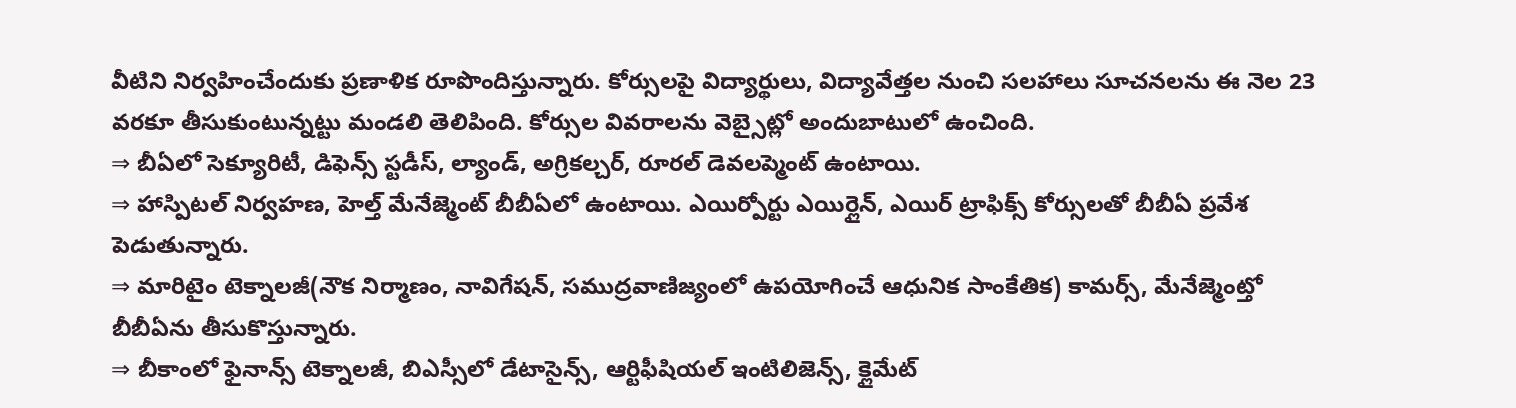వీటిని నిర్వహించేందుకు ప్రణాళిక రూపొందిస్తున్నారు. కోర్సులపై విద్యార్థులు, విద్యావేత్తల నుంచి సలహాలు సూచనలను ఈ నెల 23 వరకూ తీసుకుంటున్నట్టు మండలి తెలిపింది. కోర్సుల వివరాలను వెబ్సైట్లో అందుబాటులో ఉంచింది.
⇒ బీఏలో సెక్యూరిటీ, డిఫెన్స్ స్టడీస్, ల్యాండ్, అగ్రికల్చర్, రూరల్ డెవలప్మెంట్ ఉంటాయి.
⇒ హాస్పిటల్ నిర్వహణ, హెల్త్ మేనేజ్మెంట్ బీబీఏలో ఉంటాయి. ఎయిర్పోర్టు ఎయిర్లైన్, ఎయిర్ ట్రాఫిక్స్ కోర్సులతో బీబీఏ ప్రవేశ పెడుతున్నారు.
⇒ మారిటైం టెక్నాలజీ(నౌక నిర్మాణం, నావిగేషన్, సముద్రవాణిజ్యంలో ఉపయోగించే ఆధునిక సాంకేతిక) కామర్స్, మేనేజ్మెంట్తో బీబీఏను తీసుకొస్తున్నారు.
⇒ బీకాంలో ఫైనాన్స్ టెక్నాలజీ, బిఎస్సీలో డేటాసైన్స్, ఆర్టిఫీషియల్ ఇంటిలిజెన్స్, క్లైమేట్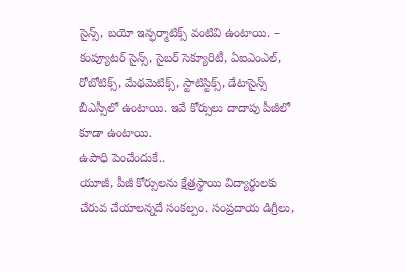సైన్స్, బయో ఇన్ఫర్మాటిక్స్ వంటివి ఉంటాయి. – కంప్యూటర్ సైన్స్, సైబర్ సెక్యూరిటీ, ఏఐఎంఎల్, రోబోటిక్స్, మేథమెటిక్స్, స్టాటిస్టిక్స్, డేటాసైన్స్ బీఎస్సీలో ఉంటాయి. ఇవే కోర్సులు దాదాపు పీజీలో కూడా ఉంటాయి.
ఉపాధి పెంచేందుకే..
యూజీ, పీజీ కోర్సులను క్షేత్రస్థాయి విద్యార్థులకు చేరువ చేయాలన్నదే సంకల్పం. సంప్రదాయ డిగ్రీలు,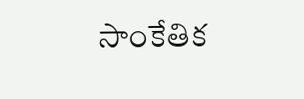సాంకేతిక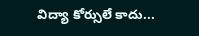విద్యా కోర్సులే కాదు...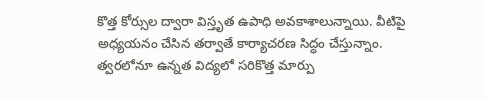కొత్త కోర్సుల ద్వారా విస్తృత ఉపాధి అవకాశాలున్నాయి. వీటిపై అధ్యయనం చేసిన తర్వాతే కార్యాచరణ సిద్ధం చేస్తున్నాం. త్వరలోనూ ఉన్నత విద్యలో సరికొత్త మార్పు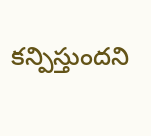కన్పిస్తుందని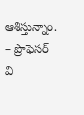ఆశిస్తున్నాం.
– ప్రొఫెసర్ వి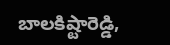బాలకిష్టారెడ్డి,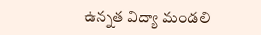ఉన్నత విద్యా మండలి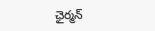ఛైర్మన్